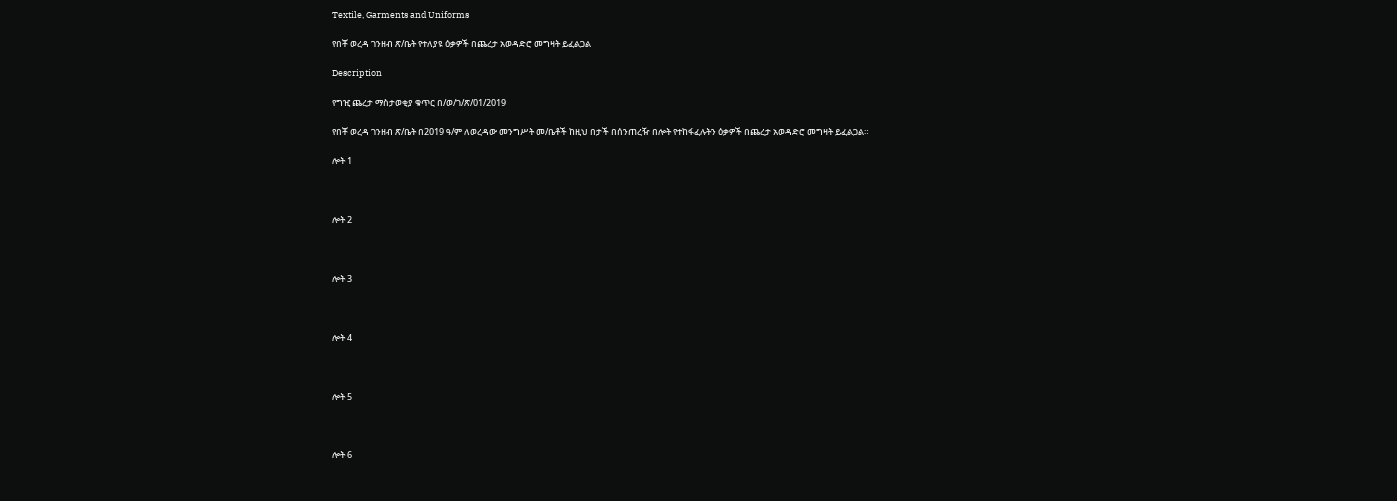Textile, Garments and Uniforms

የበቾ ወረዳ ገንዘብ ጽ/ቤት የተለያዩ ዕቃዎች በጨረታ አወዳድሮ መግዛት ይፈልጋል

Description

የግዢ ጨረታ ማስታወቂያ ቁጥር በ/ወ/ገ/ጽ/01/2019

የበቾ ወረዳ ገንዘብ ጽ/ቤት በ2019 ዓ/ም ለወረዳው መንግሥት መ/ቤቶች ከዚህ በታች በሰንጠረዥ በሎት የተከፋፈሉትን ዕቃዎች በጨረታ አወዳድሮ መግዛት ይፈልጋል።

ሎት 1



ሎት 2



ሎት 3



ሎት 4



ሎት 5



ሎት 6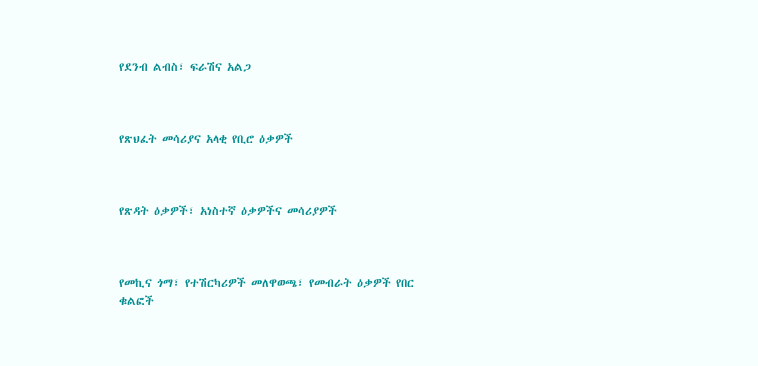የደንብ ልብስ፣ ፍራሽና አልጋ



የጽህፈት መሳሪያና አላቂ የቢሮ ዕቃዎች



የጽዳት ዕቃዎች፣ አነስተኛ ዕቃዎችና መሳሪያዎች



የመኪና ጎማ፣ የተሽርካሪዎች መለዋወጫ፣ የመብራት ዕቃዎች የበር ቁልፎች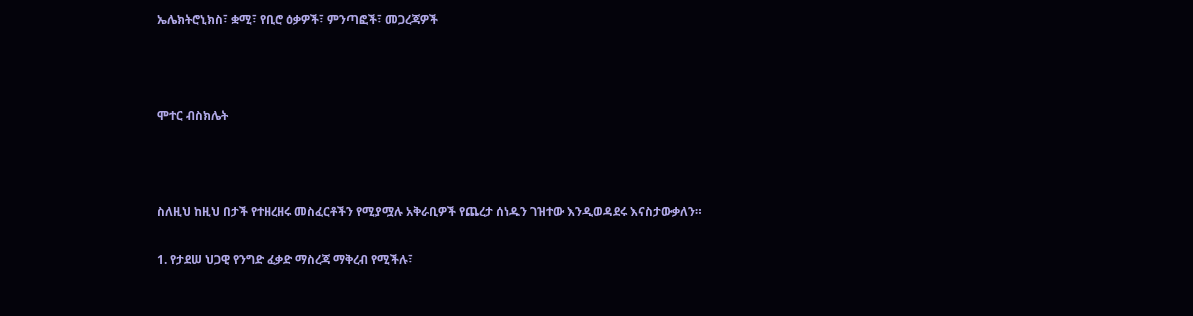ኤሌክትሮኒክስ፣ ቋሚ፣ የቢሮ ዕቃዎች፣ ምንጣፎች፣ መጋረጃዎች



ሞተር ብስክሌት



ስለዚህ ከዚህ በታች የተዘረዘሩ መስፈርቶችን የሚያሟሉ አቅራቢዎች የጨረታ ሰነዱን ገዝተው እንዲወዳደሩ እናስታውቃለን።

1. የታደሠ ህጋዊ የንግድ ፈቃድ ማስረጃ ማቅረብ የሚችሉ፣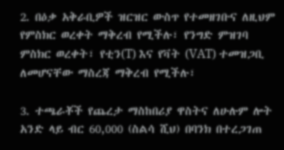2. በዕቃ አቅራቢዎች ዝርዝር ውስጥ የተመዘገቡና ለዚህም የምስክር ወረቀት ማቅረብ የሚችሉ፣ የንግድ ምዝገባ ምስክር ወረቀት፣ የቲን(T) እና የቫት (VAT) ተመዝጋቢ ለመሆናቸው ማስረጃ ማቅረብ የሚችሉ፣

3. ተጫራቾች የጨረታ ማስከበሪያ ዋስትና ለሁሉም ሎት አንድ ላይ ብር 60,000 (ስልሳ ሺህ) በባንክ በተረጋገጠ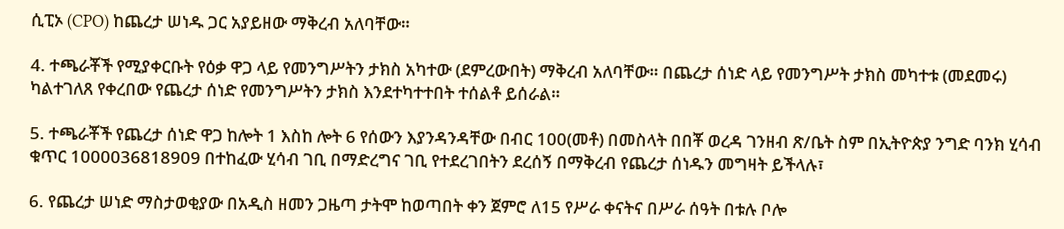ሲፒኦ (CPO) ከጨረታ ሠነዱ ጋር አያይዘው ማቅረብ አለባቸው።

4. ተጫራቾች የሚያቀርቡት የዕቃ ዋጋ ላይ የመንግሥትን ታክስ አካተው (ደምረውበት) ማቅረብ አለባቸው። በጨረታ ሰነድ ላይ የመንግሥት ታክስ መካተቱ (መደመሩ) ካልተገለጸ የቀረበው የጨረታ ሰነድ የመንግሥትን ታክስ እንደተካተተበት ተሰልቶ ይሰራል።

5. ተጫራቾች የጨረታ ሰነድ ዋጋ ከሎት 1 እስከ ሎት 6 የሰውን እያንዳንዳቸው በብር 100(መቶ) በመስላት በበቾ ወረዳ ገንዘብ ጽ/ቤት ስም በኢትዮጵያ ንግድ ባንክ ሂሳብ ቁጥር 1000036818909 በተከፈው ሂሳብ ገቢ በማድረግና ገቢ የተደረገበትን ደረሰኝ በማቅረብ የጨረታ ሰነዱን መግዛት ይችላሉ፣

6. የጨረታ ሠነድ ማስታወቂያው በአዲስ ዘመን ጋዜጣ ታትሞ ከወጣበት ቀን ጀምሮ ለ15 የሥራ ቀናትና በሥራ ሰዓት በቱሉ ቦሎ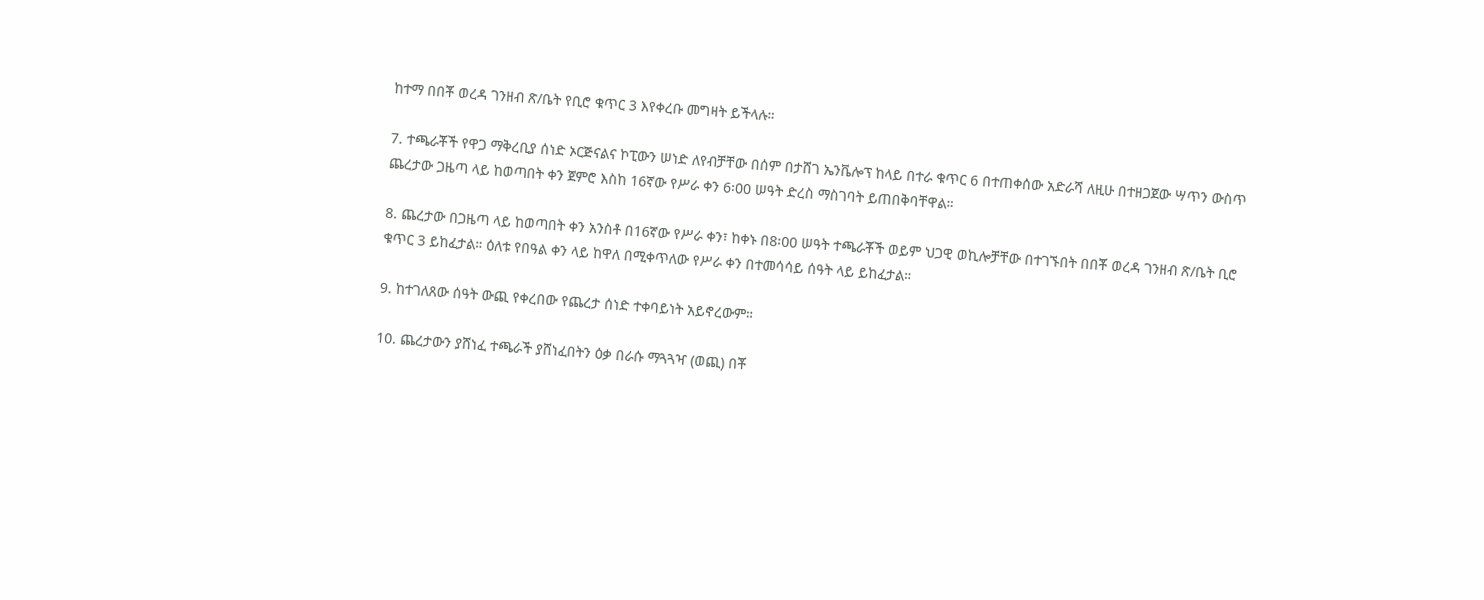ከተማ በበቾ ወረዳ ገንዘብ ጽ/ቤት የቢሮ ቁጥር 3 እየቀረቡ መግዛት ይችላሉ።

7. ተጫራቾች የዋጋ ማቅረቢያ ሰነድ ኦርጅናልና ኮፒውን ሠነድ ለየብቻቸው በሰም በታሸገ ኤንቬሎፕ ከላይ በተራ ቁጥር 6 በተጠቀሰው አድራሻ ለዚሁ በተዘጋጀው ሣጥን ውስጥ ጨረታው ጋዜጣ ላይ ከወጣበት ቀን ጀምሮ እስከ 16ኛው የሥራ ቀን 6፡00 ሠዓት ድረስ ማስገባት ይጠበቅባቸዋል።

8. ጨረታው በጋዜጣ ላይ ከወጣበት ቀን አንስቶ በ16ኛው የሥራ ቀን፣ ከቀኑ በ8፡00 ሠዓት ተጫራቾች ወይም ህጋዊ ወኪሎቻቸው በተገኙበት በበቾ ወረዳ ገንዘብ ጽ/ቤት ቢሮ ቁጥር 3 ይከፈታል። ዕለቱ የበዓል ቀን ላይ ከዋለ በሚቀጥለው የሥራ ቀን በተመሳሳይ ሰዓት ላይ ይከፈታል።

9. ከተገለጸው ሰዓት ውጪ የቀረበው የጨረታ ሰነድ ተቀባይነት አይኖረውም።

10. ጨረታውን ያሸነፈ ተጫራች ያሸነፈበትን ዕቃ በራሱ ማጓጓዣ (ወጪ) በቾ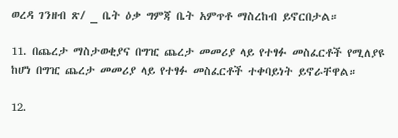ወረዳ ገንዘብ ጽ/ _ ቤት ዕቃ ግምጃ ቤት አምጥቶ ማስረከብ ይኖርበታል።

11. በጨረታ ማስታወቂያና በግዢ ጨረታ መመሪያ ላይ የተፃፉ መስፈርቶች የሚለያዩ ከሆነ በግዢ ጨረታ መመሪያ ላይ የተፃፉ መስፈርቶች ተቀባይነት ይኖራቸዋል።

12.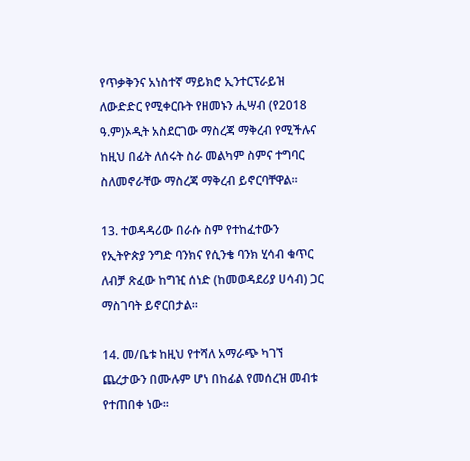የጥቃቅንና አነስተኛ ማይክሮ ኢንተርፕራይዝ ለውድድር የሚቀርቡት የዘመኑን ሒሣብ (የ2018 ዓ.ም)ኦዲት አስደርገው ማስረጃ ማቅረብ የሚችሉና ከዚህ በፊት ለሰሩት ስራ መልካም ስምና ተግባር ስለመኖራቸው ማስረጃ ማቅረብ ይኖርባቸዋል።

13. ተወዳዳሪው በራሱ ስም የተከፈተውን የኢትዮጵያ ንግድ ባንክና የሲንቄ ባንክ ሂሳብ ቁጥር ለብቻ ጽፈው ከግዢ ሰነድ (ከመወዳደሪያ ሀሳብ) ጋር ማስገባት ይኖርበታል።

14. መ/ቤቱ ከዚህ የተሻለ አማራጭ ካገኘ ጨረታውን በሙሉም ሆነ በከፊል የመሰረዝ መብቱ የተጠበቀ ነው።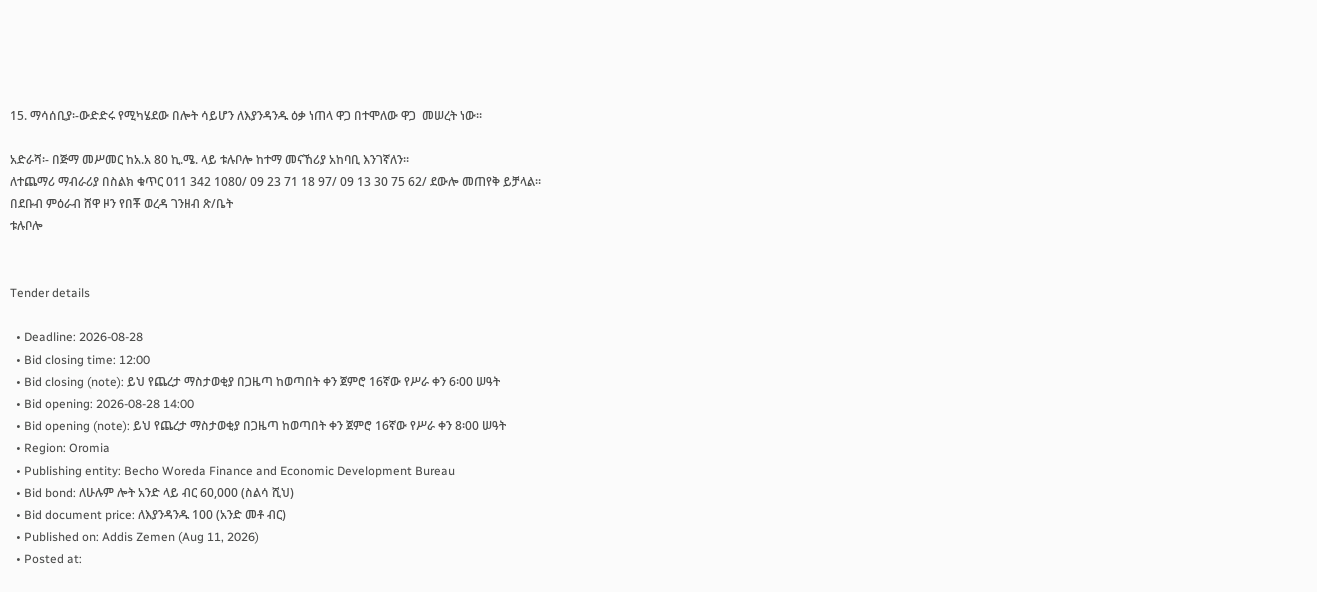15. ማሳሰቢያ፡-ውድድሩ የሚካሄደው በሎት ሳይሆን ለእያንዳንዱ ዕቃ ነጠላ ዋጋ በተሞለው ዋጋ  መሠረት ነው።

አድራሻ፡- በጅማ መሥመር ከአ.አ 80 ኪ.ሜ. ላይ ቱሉቦሎ ከተማ መናኸሪያ አከባቢ እንገኛለን።
ለተጨማሪ ማብራሪያ በስልክ ቁጥር 011 342 1080/ 09 23 71 18 97/ 09 13 30 75 62/ ደውሎ መጠየቅ ይቻላል።
በደቡብ ምዕራብ ሸዋ ዞን የበቾ ወረዳ ገንዘብ ጽ/ቤት
ቱሉቦሎ


Tender details

  • Deadline: 2026-08-28
  • Bid closing time: 12:00
  • Bid closing (note): ይህ የጨረታ ማስታወቂያ በጋዜጣ ከወጣበት ቀን ጀምሮ 16ኛው የሥራ ቀን 6፡00 ሠዓት
  • Bid opening: 2026-08-28 14:00
  • Bid opening (note): ይህ የጨረታ ማስታወቂያ በጋዜጣ ከወጣበት ቀን ጀምሮ 16ኛው የሥራ ቀን 8፡00 ሠዓት
  • Region: Oromia
  • Publishing entity: Becho Woreda Finance and Economic Development Bureau
  • Bid bond: ለሁሉም ሎት አንድ ላይ ብር 60,000 (ስልሳ ሺህ)
  • Bid document price: ለእያንዳንዱ 100 (አንድ መቶ ብር)
  • Published on: Addis Zemen (Aug 11, 2026)
  • Posted at: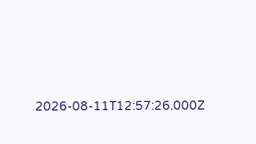2026-08-11T12:57:26.000Z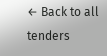← Back to all tenders